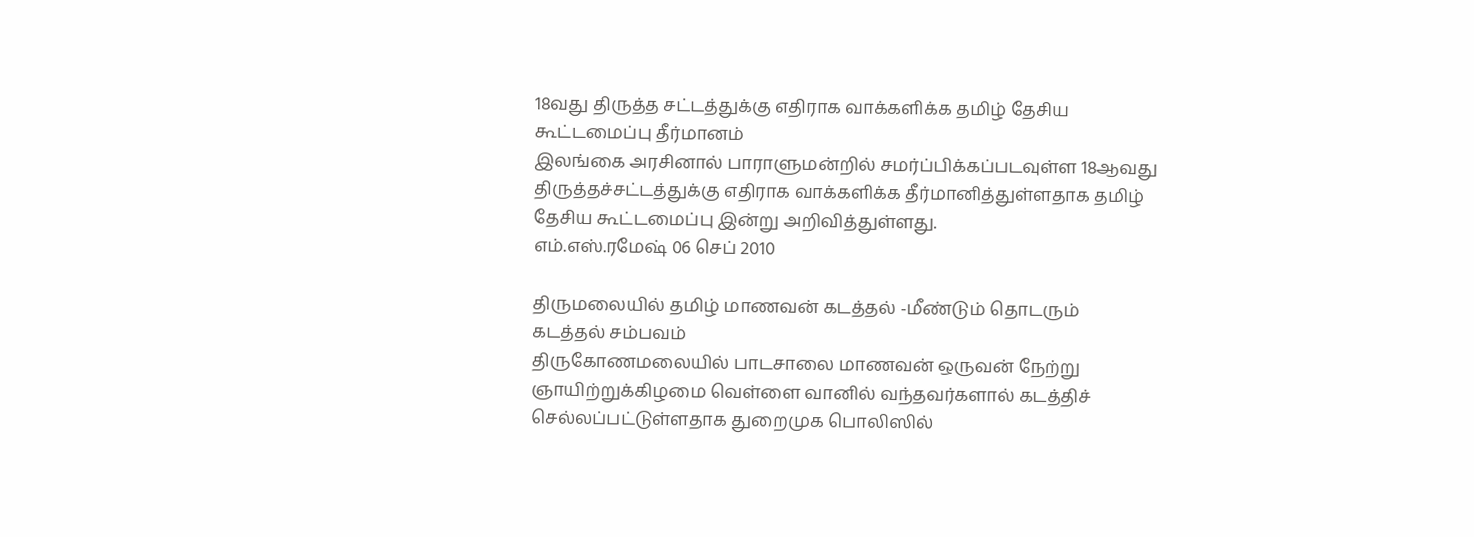18வது திருத்த சட்டத்துக்கு எதிராக வாக்களிக்க தமிழ் தேசிய கூட்டமைப்பு தீர்மானம்
இலங்கை அரசினால் பாராளுமன்றில் சமர்ப்பிக்கப்படவுள்ள 18ஆவது திருத்தச்சட்டத்துக்கு எதிராக வாக்களிக்க தீர்மானித்துள்ளதாக தமிழ் தேசிய கூட்டமைப்பு இன்று அறிவித்துள்ளது.
எம்.எஸ்.ரமேஷ் 06 செப் 2010

திருமலையில் தமிழ் மாணவன் கடத்தல் -மீண்டும் தொடரும் கடத்தல் சம்பவம்
திருகோணமலையில் பாடசாலை மாணவன் ஒருவன் நேற்று ஞாயிற்றுக்கிழமை வெள்ளை வானில் வந்தவர்களால் கடத்திச் செல்லப்பட்டுள்ளதாக துறைமுக பொலிஸில்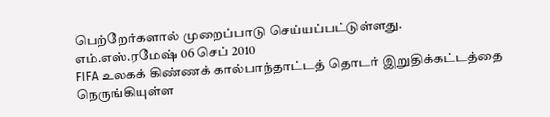பெற்றேர்களால் முறைப்பாடு செய்யப்பட்டுள்ளது.
எம்.எஸ்.ரமேஷ் 06 செப் 2010
FIFA உலகக் கிண்ணக் கால்பாந்தாட்டத் தொடர் இறுதிக்கட்டத்தை நெருங்கியுள்ள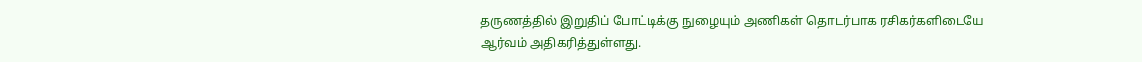தருணத்தில் இறுதிப் போட்டிக்கு நுழையும் அணிகள் தொடர்பாக ரசிகர்களிடையே ஆர்வம் அதிகரித்துள்ளது.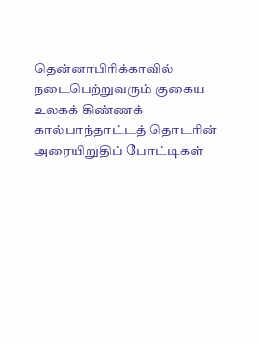தென்னாபிரிக்காவில் நடைபெற்றுவரும் குகைய உலகக் கிண்ணக் கால்பாந்தாட்டத் தொடரின் அரையிறுதிப் போட்டிகள்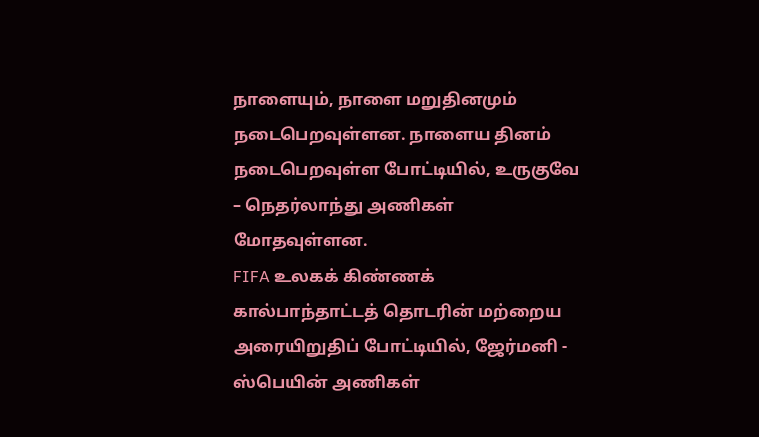நாளையும், நாளை மறுதினமும் நடைபெறவுள்ளன. நாளைய தினம் நடைபெறவுள்ள போட்டியில், உருகுவே – நெதர்லாந்து அணிகள் மோதவுள்ளன.
FIFA உலகக் கிண்ணக் கால்பாந்தாட்டத் தொடரின் மற்றைய அரையிறுதிப் போட்டியில், ஜேர்மனி - ஸ்பெயின் அணிகள்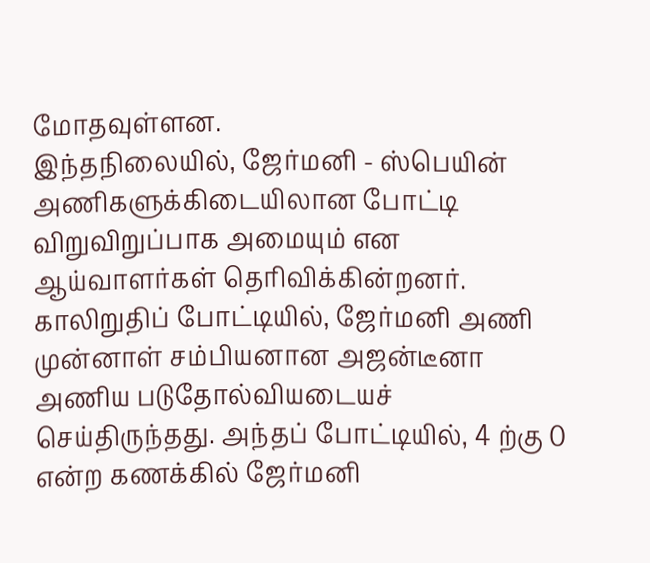மோதவுள்ளன.
இந்தநிலையில், ஜேர்மனி - ஸ்பெயின் அணிகளுக்கிடையிலான போட்டி விறுவிறுப்பாக அமையும் என ஆய்வாளர்கள் தெரிவிக்கின்றனர்.
காலிறுதிப் போட்டியில், ஜேர்மனி அணி முன்னாள் சம்பியனான அஜன்டீனா அணிய படுதோல்வியடையச் செய்திருந்தது. அந்தப் போட்டியில், 4 ற்கு 0 என்ற கணக்கில் ஜேர்மனி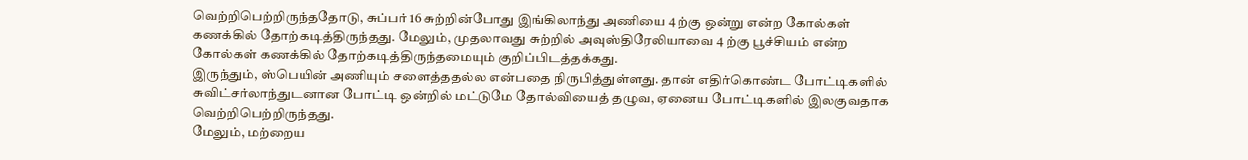வெற்றிபெற்றிருந்ததோடு, சுப்பர் 16 சுற்றின்போது இங்கிலாந்து அணியை 4 ற்கு ஒன்று என்ற கோல்கள் கணக்கில் தோற்கடித்திருந்தது. மேலும், முதலாவது சுற்றில் அவுஸ்திரேலியாவை 4 ற்கு பூச்சியம் என்ற கோல்கள் கணக்கில் தோற்கடித்திருந்தமையும் குறிப்பிடத்தக்கது.
இருந்தும், ஸ்பெயின் அணியும் சளைத்ததல்ல என்பதை நிருபித்துள்ளது. தான் எதிர்கொண்ட போட்டிகளில் சுவிட்சர்லாந்துடனான போட்டி ஒன்றில் மட்டுமே தோல்வியைத் தழுவ, ஏனைய போட்டிகளில் இலகுவதாக வெற்றிபெற்றிருந்தது.
மேலும், மற்றைய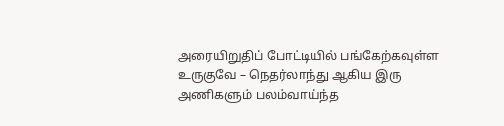அரையிறுதிப் போட்டியில் பங்கேற்கவுள்ள உருகுவே – நெதர்லாந்து ஆகிய இரு அணிகளும் பலம்வாய்ந்த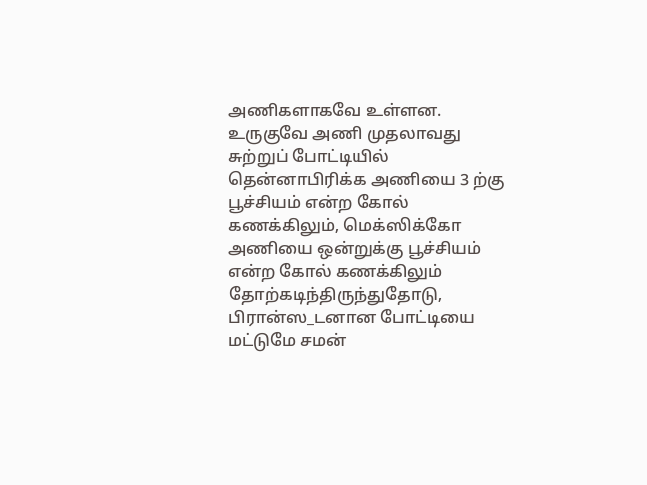அணிகளாகவே உள்ளன. உருகுவே அணி முதலாவது சுற்றுப் போட்டியில் தென்னாபிரிக்க அணியை 3 ற்கு பூச்சியம் என்ற கோல் கணக்கிலும், மெக்ஸிக்கோ அணியை ஒன்றுக்கு பூச்சியம் என்ற கோல் கணக்கிலும் தோற்கடிந்திருந்துதோடு, பிரான்ஸ_டனான போட்டியை மட்டுமே சமன்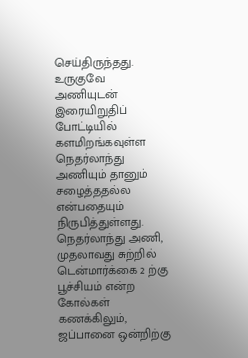செய்திருந்தது.
உருகுவே அணியுடன் இரையிறுதிப் போட்டியில் களமிறங்கவுள்ள நெதர்லாந்து அணியும் தானும் சழைத்ததல்ல என்பதையும் நிருபித்துள்ளது. நெதர்லாந்து அணி, முதலாவது சுற்றில் டென்மார்க்கை 2 ற்கு பூச்சியம் என்ற கோல்கள் கணக்கிலும், ஜப்பானை ஒன்றிற்கு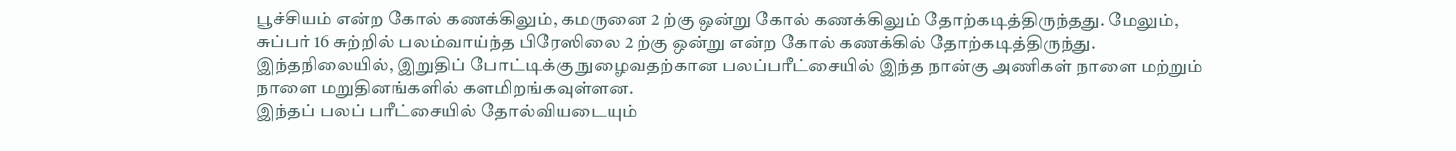பூச்சியம் என்ற கோல் கணக்கிலும், கமருனை 2 ற்கு ஒன்று கோல் கணக்கிலும் தோற்கடித்திருந்தது. மேலும், சுப்பர் 16 சுற்றில் பலம்வாய்ந்த பிரேஸிலை 2 ற்கு ஒன்று என்ற கோல் கணக்கில் தோற்கடித்திருந்து.
இந்தநிலையில், இறுதிப் போட்டிக்கு நுழைவதற்கான பலப்பரீட்சையில் இந்த நான்கு அணிகள் நாளை மற்றும் நாளை மறுதினங்களில் களமிறங்கவுள்ளன.
இந்தப் பலப் பரீட்சையில் தோல்வியடையும்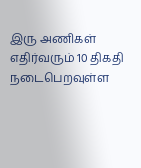இரு அணிகள் எதிர்வரும் 10 திகதி நடைபெறவுள்ள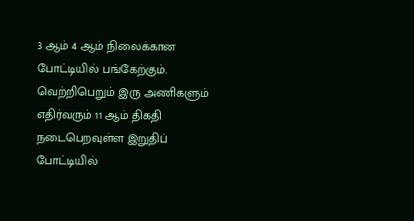3 ஆம் 4 ஆம் நிலைக்கான போட்டியில் பங்கேற்கும். வெற்றிபெறும் இரு அணிகளும் எதிர்வரும் 11 ஆம் திகதி நடைபெறவுள்ள இறுதிப் போட்டியில்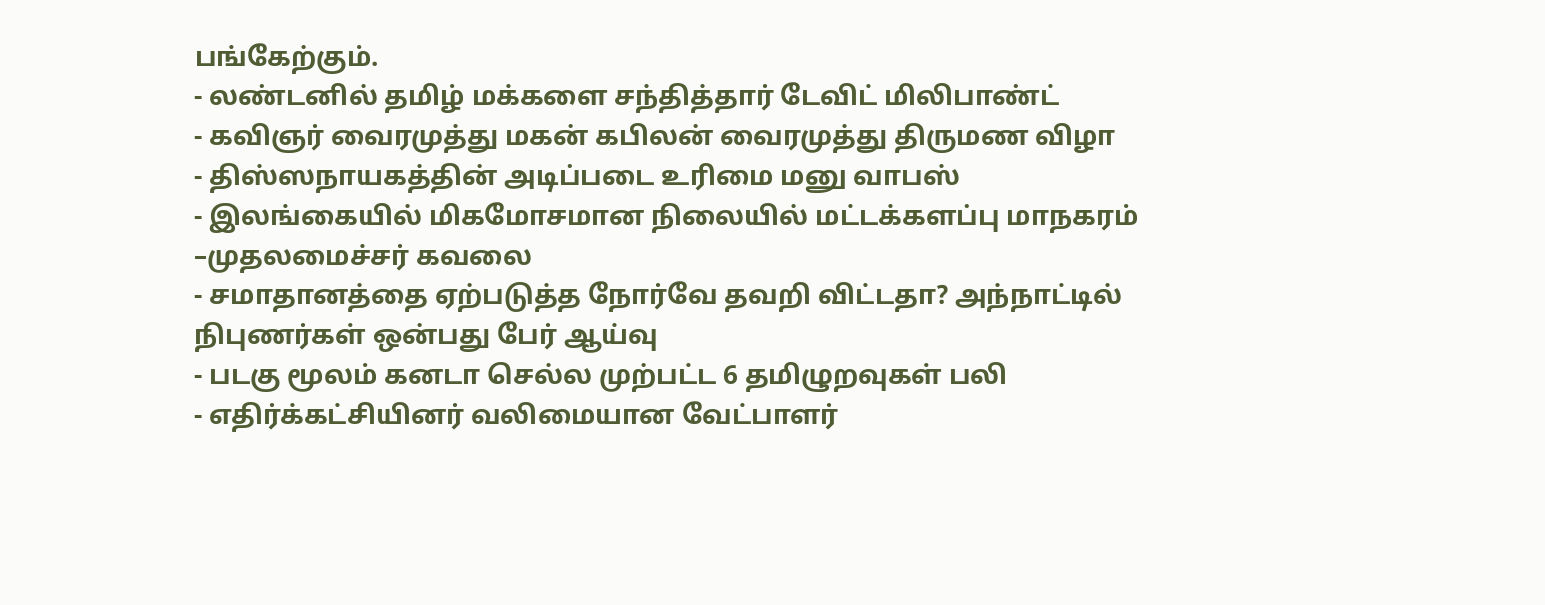பங்கேற்கும்.
- லண்டனில் தமிழ் மக்களை சந்தித்தார் டேவிட் மிலிபாண்ட்
- கவிஞர் வைரமுத்து மகன் கபிலன் வைரமுத்து திருமண விழா
- திஸ்ஸநாயகத்தின் அடிப்படை உரிமை மனு வாபஸ்
- இலங்கையில் மிகமோசமான நிலையில் மட்டக்களப்பு மாநகரம் –முதலமைச்சர் கவலை
- சமாதானத்தை ஏற்படுத்த நோர்வே தவறி விட்டதா? அந்நாட்டில் நிபுணர்கள் ஒன்பது பேர் ஆய்வு
- படகு மூலம் கனடா செல்ல முற்பட்ட 6 தமிழுறவுகள் பலி
- எதிர்க்கட்சியினர் வலிமையான வேட்பாளர்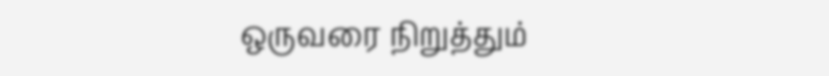ஒருவரை நிறுத்தும்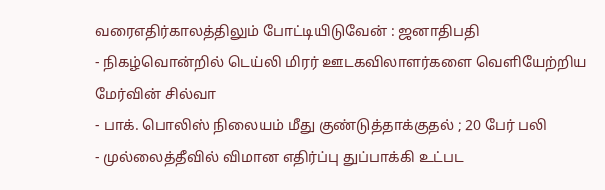வரைஎதிர்காலத்திலும் போட்டியிடுவேன் : ஜனாதிபதி
- நிகழ்வொன்றில் டெய்லி மிரர் ஊடகவிலாளர்களை வெளியேற்றிய மேர்வின் சில்வா
- பாக். பொலிஸ் நிலையம் மீது குண்டுத்தாக்குதல் ; 20 பேர் பலி
- முல்லைத்தீவில் விமான எதிர்ப்பு துப்பாக்கி உட்பட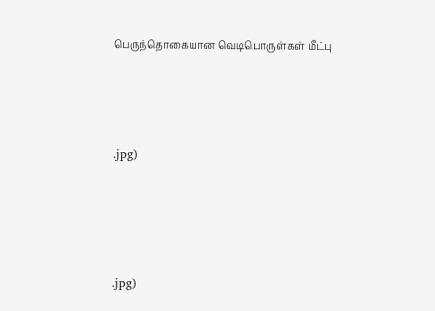பெருந்தொகையான வெடிபொருள்கள் மீட்பு





.jpg)






.jpg)